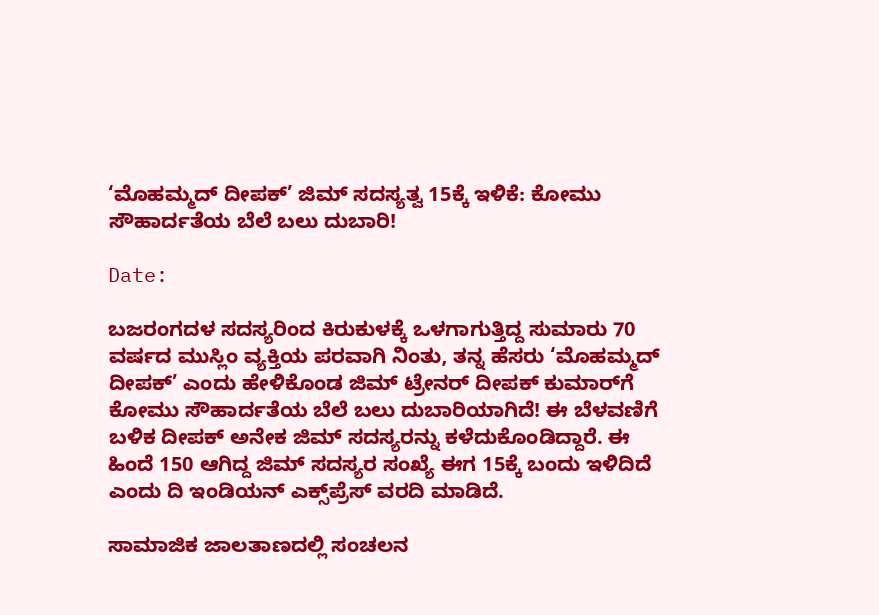‘ಮೊಹಮ್ಮದ್ ದೀಪಕ್’ ಜಿಮ್ ಸದಸ್ಯತ್ವ 15ಕ್ಕೆ ಇಳಿಕೆ: ಕೋಮು ಸೌಹಾರ್ದತೆಯ ಬೆಲೆ ಬಲು ದುಬಾರಿ!

Date:

ಬಜರಂಗದಳ ಸದಸ್ಯರಿಂದ ಕಿರುಕುಳಕ್ಕೆ ಒಳಗಾಗುತ್ತಿದ್ದ ಸುಮಾರು 70 ವರ್ಷದ ಮುಸ್ಲಿಂ ವ್ಯಕ್ತಿಯ ಪರವಾಗಿ ನಿಂತು, ತನ್ನ ಹೆಸರು ‘ಮೊಹಮ್ಮದ್ ದೀಪಕ್’ ಎಂದು ಹೇಳಿಕೊಂಡ ಜಿಮ್ ಟ್ರೇನರ್‌ ದೀಪಕ್ ಕುಮಾರ್‌ಗೆ ಕೋಮು ಸೌಹಾರ್ದತೆಯ ಬೆಲೆ ಬಲು ದುಬಾರಿಯಾಗಿದೆ! ಈ ಬೆಳವಣಿಗೆ ಬಳಿಕ ದೀಪಕ್ ಅನೇಕ ಜಿಮ್ ಸದಸ್ಯರನ್ನು ಕಳೆದುಕೊಂಡಿದ್ದಾರೆ. ಈ ಹಿಂದೆ 150 ಆಗಿದ್ದ ಜಿಮ್ ಸದಸ್ಯರ ಸಂಖ್ಯೆ ಈಗ 15ಕ್ಕೆ ಬಂದು ಇಳಿದಿದೆ ಎಂದು ದಿ ಇಂಡಿಯನ್ ಎಕ್ಸ್‌ಪ್ರೆಸ್‌ ವರದಿ ಮಾಡಿದೆ.

ಸಾಮಾಜಿಕ ಜಾಲತಾಣದಲ್ಲಿ ಸಂಚಲನ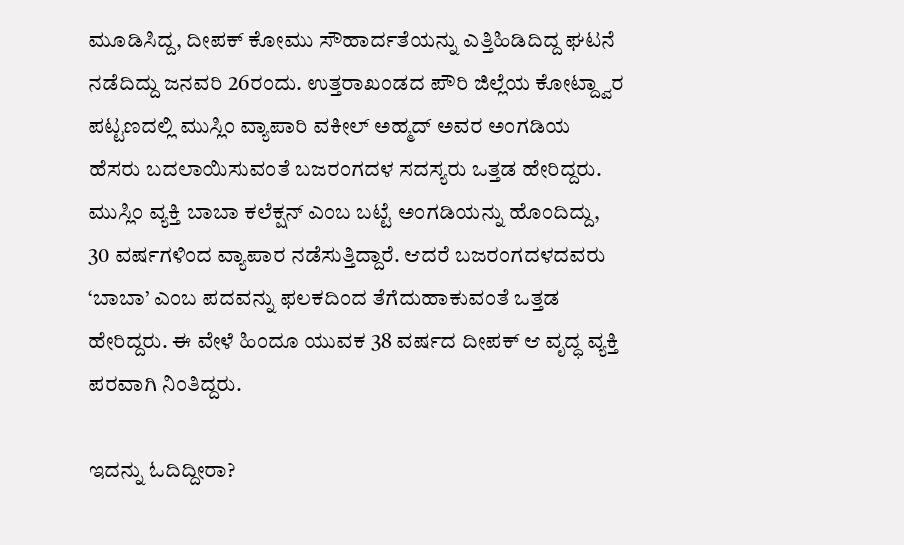ಮೂಡಿಸಿದ್ದ, ದೀಪಕ್ ಕೋಮು ಸೌಹಾರ್ದತೆಯನ್ನು ಎತ್ತಿಹಿಡಿದಿದ್ದ ಘಟನೆ ನಡೆದಿದ್ದು ಜನವರಿ 26ರಂದು. ಉತ್ತರಾಖಂಡದ ಪೌರಿ ಜಿಲ್ಲೆಯ ಕೋಟ್ದ್ವಾರ ಪಟ್ಟಣದಲ್ಲಿ ಮುಸ್ಲಿಂ ವ್ಯಾಪಾರಿ ವಕೀಲ್ ಅಹ್ಮದ್ ಅವರ ಅಂಗಡಿಯ ಹೆಸರು ಬದಲಾಯಿಸುವಂತೆ ಬಜರಂಗದಳ ಸದಸ್ಯರು ಒತ್ತಡ ಹೇರಿದ್ದರು. ಮುಸ್ಲಿಂ ವ್ಯಕ್ತಿ ಬಾಬಾ ಕಲೆಕ್ಷನ್ ಎಂಬ ಬಟ್ಟೆ ಅಂಗಡಿಯನ್ನು ಹೊಂದಿದ್ದು, 30 ವರ್ಷಗಳಿಂದ ವ್ಯಾಪಾರ ನಡೆಸುತ್ತಿದ್ದಾರೆ. ಆದರೆ ಬಜರಂಗದಳದವರು ‘ಬಾಬಾ’ ಎಂಬ ಪದವನ್ನು ಫಲಕದಿಂದ ತೆಗೆದುಹಾಕುವಂತೆ ಒತ್ತಡ ಹೇರಿದ್ದರು. ಈ ವೇಳೆ ಹಿಂದೂ ಯುವಕ 38 ವರ್ಷದ ದೀಪಕ್ ಆ ವೃದ್ಧ ವ್ಯಕ್ತಿ ಪರವಾಗಿ ನಿಂತಿದ್ದರು.

ಇದನ್ನು ಓದಿದ್ದೀರಾ?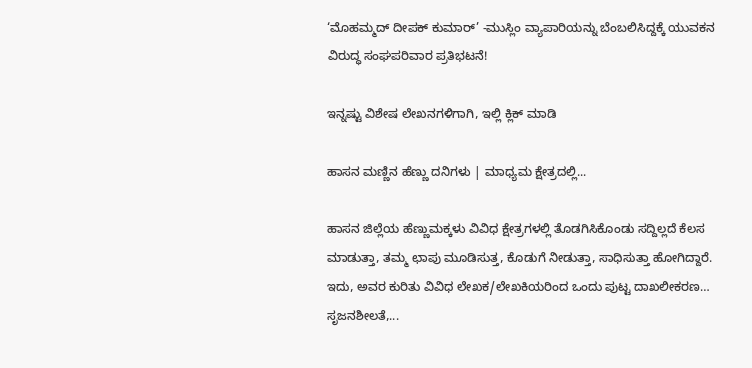‘ಮೊಹಮ್ಮದ್ ದೀಪಕ್ ಕುಮಾರ್’ -ಮುಸ್ಲಿಂ ವ್ಯಾಪಾರಿಯನ್ನು ಬೆಂಬಲಿಸಿದ್ದಕ್ಕೆ ಯುವಕನ ವಿರುದ್ಧ ಸಂಘಪರಿವಾರ ಪ್ರತಿಭಟನೆ!

ಇನ್ನಷ್ಟು ವಿಶೇಷ ಲೇಖನಗಳಿಗಾಗಿ, ಇಲ್ಲಿ ಕ್ಲಿಕ್ ಮಾಡಿ

ಹಾಸನ ಮಣ್ಣಿನ ಹೆಣ್ಣು ದನಿಗಳು | ಮಾಧ್ಯಮ ಕ್ಷೇತ್ರದಲ್ಲಿ...

ಹಾಸನ ಜಿಲ್ಲೆಯ ಹೆಣ್ಣುಮಕ್ಕಳು ವಿವಿಧ ಕ್ಷೇತ್ರಗಳಲ್ಲಿ ತೊಡಗಿಸಿಕೊಂಡು ಸದ್ದಿಲ್ಲದೆ ಕೆಲಸ ಮಾಡುತ್ತಾ, ತಮ್ಮ ಛಾಪು ಮೂಡಿಸುತ್ತ, ಕೊಡುಗೆ ನೀಡುತ್ತಾ, ಸಾಧಿಸುತ್ತಾ ಹೋಗಿದ್ದಾರೆ. ಇದು, ಅವರ ಕುರಿತು ವಿವಿಧ ಲೇಖಕ/ಲೇಖಕಿಯರಿಂದ ಒಂದು ಪುಟ್ಟ ದಾಖಲೀಕರಣ… ಸೃಜನಶೀಲತೆ,...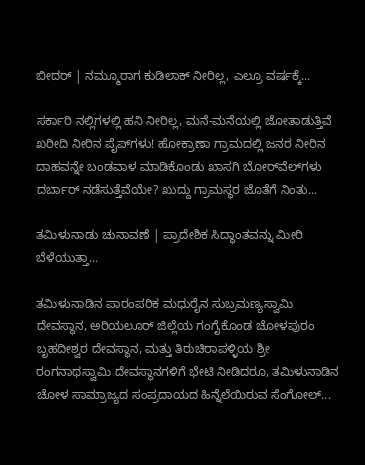ಬೀದರ್ | ನಮ್ಮೂರಾಗ ಕುಡಿಲಾಕ್ ನೀರಿಲ್ಲ, ಎಲ್ರೂ ವರ್ಷಕ್ಕೆ...

ಸರ್ಕಾರಿ ನಲ್ಲಿಗಳಲ್ಲಿ ಹನಿ ನೀರಿಲ್ಲ, ಮನೆ-ಮನೆಯಲ್ಲಿ ಜೋತಾಡುತ್ತಿವೆ ಖರೀದಿ ನೀರಿನ ಪೈಪ್‌ಗಳು! ಹೋಕ್ರಾಣಾ ಗ್ರಾಮದಲ್ಲಿ ಜನರ ನೀರಿನ ದಾಹವನ್ನೇ ಬಂಡವಾಳ ಮಾಡಿಕೊಂಡು ಖಾಸಗಿ ಬೋರ್‌ವೆಲ್‌ಗಳು ದರ್ಬಾರ್‌ ನಡೆಸುತ್ತೆವೆಯೇ? ಖುದ್ದು ಗ್ರಾಮಸ್ಥರ ಜೊತೆಗೆ ನಿಂತು...

ತಮಿಳುನಾಡು ಚುನಾವಣೆ | ಪ್ರಾದೇಶಿಕ ಸಿದ್ಧಾಂತವನ್ನು ಮೀರಿ ಬೆಳೆಯುತ್ತಾ...

ತಮಿಳುನಾಡಿನ ಪಾರಂಪರಿಕ ಮಧುರೈನ ಸುಬ್ರಮಣ್ಯಸ್ವಾಮಿ ದೇವಸ್ಥಾನ, ಅರಿಯಲೂರ್ ಜಿಲ್ಲೆಯ ಗಂಗೈಕೊಂಡ ಚೋಳಪುರಂ ಬೃಹದೀಶ್ವರ ದೇವಸ್ಥಾನ, ಮತ್ತು ತಿರುಚಿರಾಪಳ್ಳಿಯ ಶ್ರೀ ರಂಗನಾಥಸ್ವಾಮಿ ದೇವಸ್ಥಾನಗಳಿಗೆ ಭೇಟಿ ನೀಡಿದರೂ, ತಮಿಳುನಾಡಿನ ಚೋಳ ಸಾಮ್ರಾಜ್ಯದ ಸಂಪ್ರದಾಯದ ಹಿನ್ನೆಲೆಯಿರುವ ಸೆಂಗೋಲ್...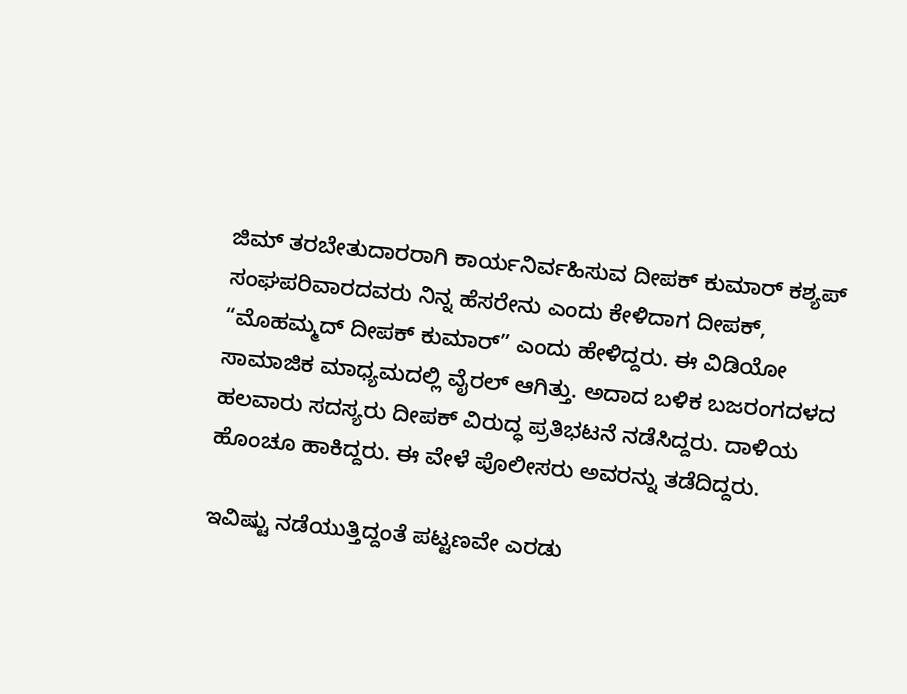ಜಿಮ್ ತರಬೇತುದಾರರಾಗಿ ಕಾರ್ಯನಿರ್ವಹಿಸುವ ದೀಪಕ್ ಕುಮಾರ್ ಕಶ್ಯಪ್ ಸಂಘಪರಿವಾರದವರು ನಿನ್ನ ಹೆಸರೇನು ಎಂದು ಕೇಳಿದಾಗ ದೀಪಕ್, “ಮೊಹಮ್ಮದ್ ದೀಪಕ್ ಕುಮಾರ್” ಎಂದು ಹೇಳಿದ್ದರು. ಈ ವಿಡಿಯೋ ಸಾಮಾಜಿಕ ಮಾಧ್ಯಮದಲ್ಲಿ ವೈರಲ್ ಆಗಿತ್ತು. ಅದಾದ ಬಳಿಕ ಬಜರಂಗದಳದ ಹಲವಾರು ಸದಸ್ಯರು ದೀಪಕ್ ವಿರುದ್ಧ ಪ್ರತಿಭಟನೆ ನಡೆಸಿದ್ದರು. ದಾಳಿಯ ಹೊಂಚೂ ಹಾಕಿದ್ದರು. ಈ ವೇಳೆ ಪೊಲೀಸರು ಅವರನ್ನು ತಡೆದಿದ್ದರು.

ಇವಿಷ್ಟು ನಡೆಯುತ್ತಿದ್ದಂತೆ ಪಟ್ಟಣವೇ ಎರಡು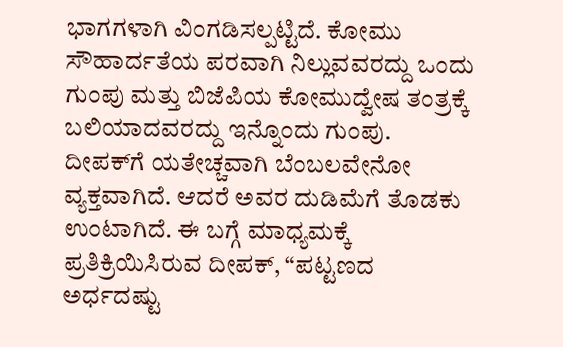ಭಾಗಗಳಾಗಿ ವಿಂಗಡಿಸಲ್ಪಟ್ಟಿದೆ. ಕೋಮು ಸೌಹಾರ್ದತೆಯ ಪರವಾಗಿ ನಿಲ್ಲುವವರದ್ದು ಒಂದು ಗುಂಪು ಮತ್ತು ಬಿಜೆಪಿಯ ಕೋಮುದ್ವೇಷ ತಂತ್ರಕ್ಕೆ ಬಲಿಯಾದವರದ್ದು ಇನ್ನೊಂದು ಗುಂಪು. ದೀಪಕ್‌ಗೆ ಯತೇಚ್ಚವಾಗಿ ಬೆಂಬಲವೇನೋ ವ್ಯಕ್ತವಾಗಿದೆ. ಆದರೆ ಅವರ ದುಡಿಮೆಗೆ ತೊಡಕು ಉಂಟಾಗಿದೆ. ಈ ಬಗ್ಗೆ ಮಾಧ್ಯಮಕ್ಕೆ ಪ್ರತಿಕ್ರಿಯಿಸಿರುವ ದೀಪಕ್, “ಪಟ್ಟಣದ ಅರ್ಧದಷ್ಟು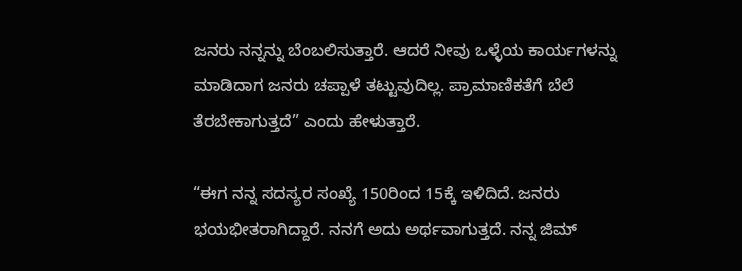ಜನರು ನನ್ನನ್ನು ಬೆಂಬಲಿಸುತ್ತಾರೆ. ಆದರೆ ನೀವು ಒಳ್ಳೆಯ ಕಾರ್ಯಗಳನ್ನು ಮಾಡಿದಾಗ ಜನರು ಚಪ್ಪಾಳೆ ತಟ್ಟುವುದಿಲ್ಲ. ಪ್ರಾಮಾಣಿಕತೆಗೆ ಬೆಲೆ ತೆರಬೇಕಾಗುತ್ತದೆ” ಎಂದು ಹೇಳುತ್ತಾರೆ.

“ಈಗ ನನ್ನ ಸದಸ್ಯರ ಸಂಖ್ಯೆ 150ರಿಂದ 15ಕ್ಕೆ ಇಳಿದಿದೆ. ಜನರು ಭಯಭೀತರಾಗಿದ್ದಾರೆ. ನನಗೆ ಅದು ಅರ್ಥವಾಗುತ್ತದೆ. ನನ್ನ ಜಿಮ್‌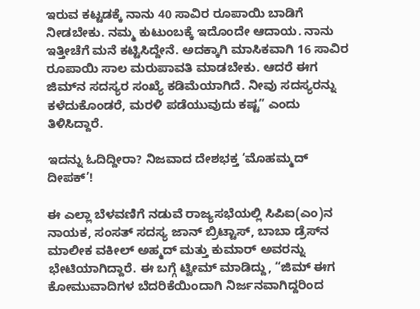ಇರುವ ಕಟ್ಟಡಕ್ಕೆ ನಾನು 40 ಸಾವಿರ ರೂಪಾಯಿ ಬಾಡಿಗೆ ನೀಡಬೇಕು. ನಮ್ಮ ಕುಟುಂಬಕ್ಕೆ ಇದೊಂದೇ ಆದಾಯ. ನಾನು ಇತ್ತೀಚೆಗೆ ಮನೆ ಕಟ್ಟಿಸಿದ್ದೇನೆ. ಅದಕ್ಕಾಗಿ ಮಾಸಿಕವಾಗಿ 16 ಸಾವಿರ ರೂಪಾಯಿ ಸಾಲ ಮರುಪಾವತಿ ಮಾಡಬೇಕು. ಆದರೆ ಈಗ ಜಿಮ್‌ನ ಸದಸ್ಯರ ಸಂಖ್ಯೆ ಕಡಿಮೆಯಾಗಿದೆ. ನೀವು ಸದಸ್ಯರನ್ನು ಕಳೆದುಕೊಂಡರೆ, ಮರಳಿ ಪಡೆಯುವುದು ಕಷ್ಟ” ಎಂದು ತಿಳಿಸಿದ್ದಾರೆ.

ಇದನ್ನು ಓದಿದ್ದೀರಾ? ನಿಜವಾದ ದೇಶಭಕ್ತ ‘ಮೊಹಮ್ಮದ್ ದೀಪಕ್’!

ಈ ಎಲ್ಲಾ ಬೆಳವಣಿಗೆ ನಡುವೆ ರಾಜ್ಯಸಭೆಯಲ್ಲಿ ಸಿಪಿಐ(ಎಂ)ನ ನಾಯಕ, ಸಂಸತ್ ಸದಸ್ಯ ಜಾನ್ ಬ್ರಿಟ್ಟಾಸ್, ಬಾಬಾ ಡ್ರೆಸ್‌ನ ಮಾಲೀಕ ವಕೀಲ್ ಅಹ್ಮದ್ ಮತ್ತು ಕುಮಾರ್ ಅವರನ್ನು ಭೇಟಿಯಾಗಿದ್ದಾರೆ. ಈ ಬಗ್ಗೆ ಟ್ವೀಮ್ ಮಾಡಿದ್ದು, “ಜಿಮ್ ಈಗ ಕೋಮುವಾದಿಗಳ ಬೆದರಿಕೆಯಿಂದಾಗಿ ನಿರ್ಜನವಾಗಿದ್ದರಿಂದ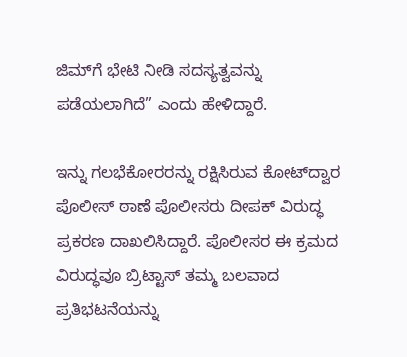ಜಿಮ್‌ಗೆ ಭೇಟಿ ನೀಡಿ ಸದಸ್ಯತ್ವವನ್ನು ಪಡೆಯಲಾಗಿದೆ” ಎಂದು ಹೇಳಿದ್ದಾರೆ.

ಇನ್ನು ಗಲಭೆಕೋರರನ್ನು ರಕ್ಷಿಸಿರುವ ಕೋಟ್‌ದ್ವಾರ ಪೊಲೀಸ್ ಠಾಣೆ ಪೊಲೀಸರು ದೀಪಕ್ ವಿರುದ್ಧ ಪ್ರಕರಣ ದಾಖಲಿಸಿದ್ದಾರೆ. ಪೊಲೀಸರ ಈ ಕ್ರಮದ ವಿರುದ್ಧವೂ ಬ್ರಿಟ್ಟಾಸ್ ತಮ್ಮ ಬಲವಾದ ಪ್ರತಿಭಟನೆಯನ್ನು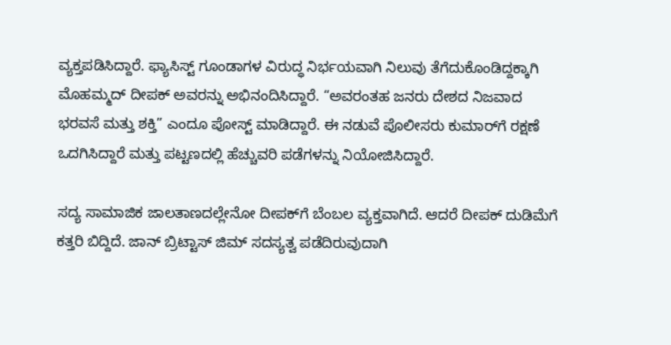ವ್ಯಕ್ತಪಡಿಸಿದ್ದಾರೆ. ಫ್ಯಾಸಿಸ್ಟ್ ಗೂಂಡಾಗಳ ವಿರುದ್ಧ ನಿರ್ಭಯವಾಗಿ ನಿಲುವು ತೆಗೆದುಕೊಂಡಿದ್ದಕ್ಕಾಗಿ ಮೊಹಮ್ಮದ್ ದೀಪಕ್‌ ಅವರನ್ನು ಅಭಿನಂದಿಸಿದ್ದಾರೆ. “ಅವರಂತಹ ಜನರು ದೇಶದ ನಿಜವಾದ ಭರವಸೆ ಮತ್ತು ಶಕ್ತಿ” ಎಂದೂ ಪೋಸ್ಟ್ ಮಾಡಿದ್ದಾರೆ. ಈ ನಡುವೆ ಪೊಲೀಸರು ಕುಮಾರ್‌ಗೆ ರಕ್ಷಣೆ ಒದಗಿಸಿದ್ದಾರೆ ಮತ್ತು ಪಟ್ಟಣದಲ್ಲಿ ಹೆಚ್ಚುವರಿ ಪಡೆಗಳನ್ನು ನಿಯೋಜಿಸಿದ್ದಾರೆ.

ಸದ್ಯ ಸಾಮಾಜಿಕ ಜಾಲತಾಣದಲ್ಲೇನೋ ದೀಪಕ್‌ಗೆ ಬೆಂಬಲ ವ್ಯಕ್ತವಾಗಿದೆ. ಆದರೆ ದೀಪಕ್ ದುಡಿಮೆಗೆ ಕತ್ತರಿ ಬಿದ್ದಿದೆ. ಜಾನ್ ಬ್ರಿಟ್ಟಾಸ್ ಜಿಮ್ ಸದಸ್ಯತ್ವ ಪಡೆದಿರುವುದಾಗಿ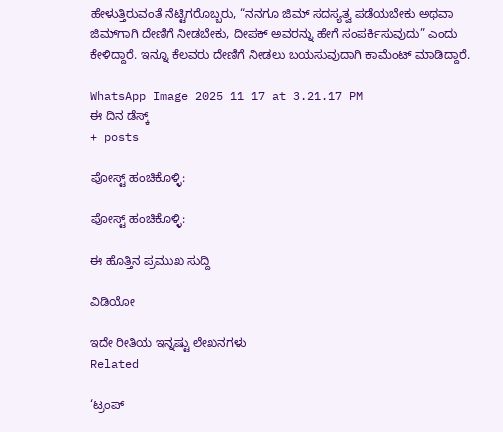ಹೇಳುತ್ತಿರುವಂತೆ ನೆಟ್ಟಿಗರೊಬ್ಬರು, “ನನಗೂ ಜಿಮ್ ಸದಸ್ಯತ್ವ ಪಡೆಯಬೇಕು ಅಥವಾ ಜಿಮ್‌ಗಾಗಿ ದೇಣಿಗೆ ನೀಡಬೇಕು, ದೀಪಕ್ ಅವರನ್ನು ಹೇಗೆ ಸಂಪರ್ಕಿಸುವುದು” ಎಂದು ಕೇಳಿದ್ದಾರೆ. ಇನ್ನೂ ಕೆಲವರು ದೇಣಿಗೆ ನೀಡಲು ಬಯಸುವುದಾಗಿ ಕಾಮೆಂಟ್ ಮಾಡಿದ್ದಾರೆ.

WhatsApp Image 2025 11 17 at 3.21.17 PM
ಈ ದಿನ ಡೆಸ್ಕ್
+ posts

ಪೋಸ್ಟ್ ಹಂಚಿಕೊಳ್ಳಿ:

ಪೋಸ್ಟ್ ಹಂಚಿಕೊಳ್ಳಿ:

ಈ ಹೊತ್ತಿನ ಪ್ರಮುಖ ಸುದ್ದಿ

ವಿಡಿಯೋ

ಇದೇ ರೀತಿಯ ಇನ್ನಷ್ಟು ಲೇಖನಗಳು
Related

‘ಟ್ರಂಪ್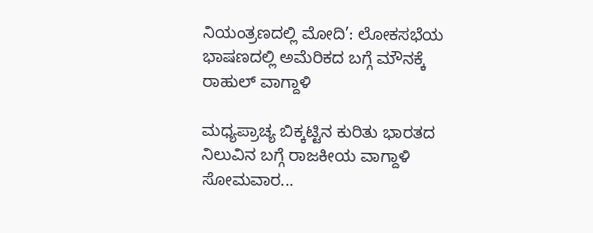ನಿಯಂತ್ರಣದಲ್ಲಿ ಮೋದಿ’: ಲೋಕಸಭೆಯ ಭಾಷಣದಲ್ಲಿ ಅಮೆರಿಕದ ಬಗ್ಗೆ ಮೌನಕ್ಕೆ ರಾಹುಲ್ ವಾಗ್ದಾಳಿ

ಮಧ್ಯಪ್ರಾಚ್ಯ ಬಿಕ್ಕಟ್ಟಿನ ಕುರಿತು ಭಾರತದ ನಿಲುವಿನ ಬಗ್ಗೆ ರಾಜಕೀಯ ವಾಗ್ದಾಳಿ ಸೋಮವಾರ...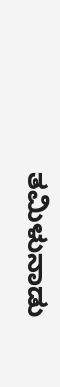ತಮಿಳುನಾಡು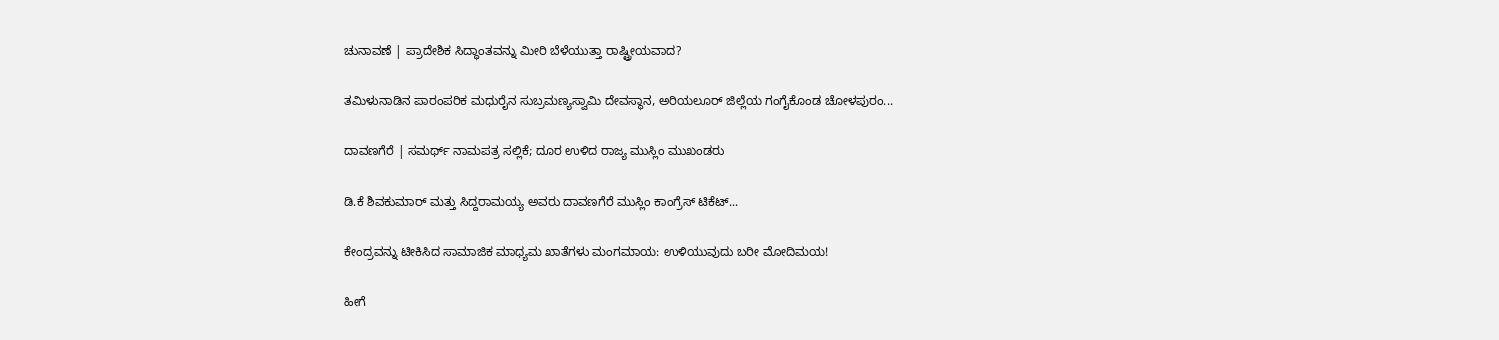ಚುನಾವಣೆ | ಪ್ರಾದೇಶಿಕ ಸಿದ್ಧಾಂತವನ್ನು ಮೀರಿ ಬೆಳೆಯುತ್ತಾ ರಾಷ್ಟ್ರೀಯವಾದ?

ತಮಿಳುನಾಡಿನ ಪಾರಂಪರಿಕ ಮಧುರೈನ ಸುಬ್ರಮಣ್ಯಸ್ವಾಮಿ ದೇವಸ್ಥಾನ, ಅರಿಯಲೂರ್ ಜಿಲ್ಲೆಯ ಗಂಗೈಕೊಂಡ ಚೋಳಪುರಂ...

ದಾವಣಗೆರೆ | ಸಮರ್ಥ್‌ ನಾಮಪತ್ರ ಸಲ್ಲಿಕೆ; ದೂರ ಉಳಿದ ರಾಜ್ಯ ಮುಸ್ಲಿಂ ಮುಖಂಡರು

ಡಿ.ಕೆ ಶಿವಕುಮಾರ್ ಮತ್ತು ಸಿದ್ದರಾಮಯ್ಯ ಅವರು ದಾವಣಗೆರೆ ಮುಸ್ಲಿಂ ಕಾಂಗ್ರೆಸ್‌ ಟಿಕೆಟ್...

ಕೇಂದ್ರವನ್ನು ಟೀಕಿಸಿದ ಸಾಮಾಜಿಕ ಮಾಧ್ಯಮ ಖಾತೆಗಳು ಮಂಗಮಾಯ: ಉಳಿಯುವುದು ಬರೀ ಮೋದಿಮಯ!

ಹೀಗೆ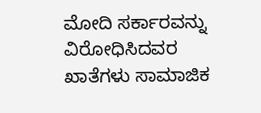ಮೋದಿ ಸರ್ಕಾರವನ್ನು ವಿರೋಧಿಸಿದವರ ಖಾತೆಗಳು ಸಾಮಾಜಿಕ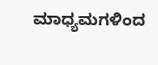ಮಾಧ್ಯಮಗಳಿಂದ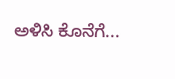ಅಳಿಸಿ ಕೊನೆಗೆ...